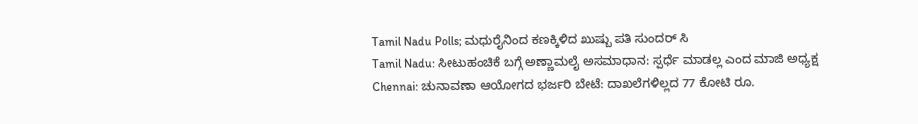Tamil Nadu Polls; ಮಧುರೈನಿಂದ ಕಣಕ್ಕಿಳಿದ ಖುಷ್ಬು ಪತಿ ಸುಂದರ್ ಸಿ
Tamil Nadu: ಸೀಟುಹಂಚಿಕೆ ಬಗ್ಗೆ ಅಣ್ಣಾಮಲೈ ಅಸಮಾಧಾನ: ಸ್ಪರ್ಧೆ ಮಾಡಲ್ಲ ಎಂದ ಮಾಜಿ ಅಧ್ಯಕ್ಷ
Chennai: ಚುನಾವಣಾ ಆಯೋಗದ ಭರ್ಜರಿ ಬೇಟೆ: ದಾಖಲೆಗಳಿಲ್ಲದ 77 ಕೋಟಿ ರೂ.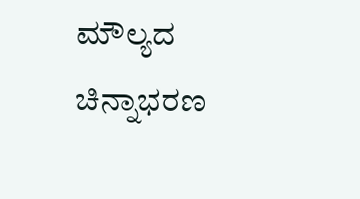ಮೌಲ್ಯದ ಚಿನ್ನಾಭರಣ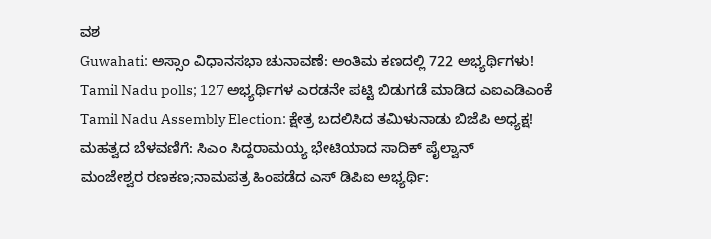ವಶ
Guwahati: ಅಸ್ಸಾಂ ವಿಧಾನಸಭಾ ಚುನಾವಣೆ: ಅಂತಿಮ ಕಣದಲ್ಲಿ 722 ಅಭ್ಯರ್ಥಿಗಳು!
Tamil Nadu polls; 127 ಅಭ್ಯರ್ಥಿಗಳ ಎರಡನೇ ಪಟ್ಟಿ ಬಿಡುಗಡೆ ಮಾಡಿದ ಎಐಎಡಿಎಂಕೆ
Tamil Nadu Assembly Election: ಕ್ಷೇತ್ರ ಬದಲಿಸಿದ ತಮಿಳುನಾಡು ಬಿಜೆಪಿ ಅಧ್ಯಕ್ಷ!
ಮಹತ್ವದ ಬೆಳವಣಿಗೆ: ಸಿಎಂ ಸಿದ್ದರಾಮಯ್ಯ ಭೇಟಿಯಾದ ಸಾದಿಕ್ ಪೈಲ್ವಾನ್
ಮಂಜೇಶ್ವರ ರಣಕಣ;ನಾಮಪತ್ರ ಹಿಂಪಡೆದ ಎಸ್ ಡಿಪಿಐ ಅಭ್ಯರ್ಥಿ: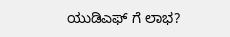ಯುಡಿಎಫ್ ಗೆ ಲಾಭ?